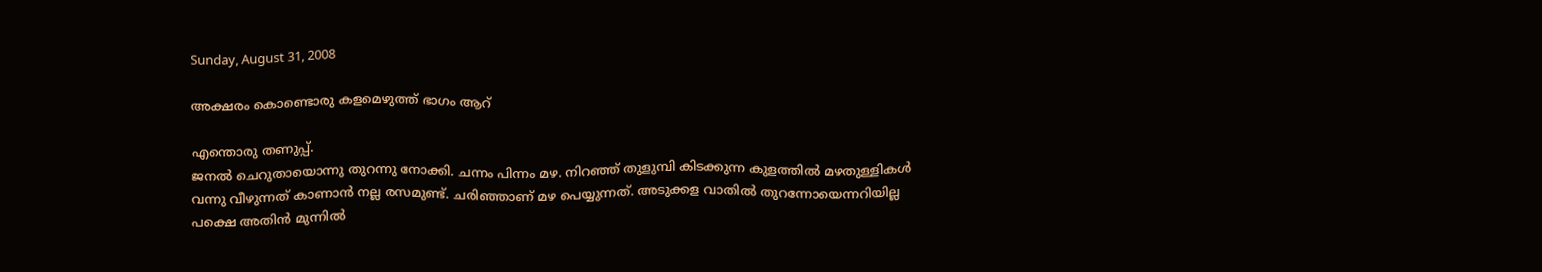Sunday, August 31, 2008

അക്ഷരം കൊണ്ടൊരു കളമെഴുത്ത് ഭാഗം ആറ്

എന്തൊരു തണുപ്പ്.
ജനല്‍ ചെറുതായൊന്നു തുറന്നു നോക്കി. ചന്നം പിന്നം മഴ. നിറഞ്ഞ് തുളുമ്പി കിടക്കുന്ന കുളത്തില്‍ മഴതുള്ളികള്‍ വന്നു വീഴുന്നത് കാണാന്‍ നല്ല രസമുണ്ട്. ചരിഞ്ഞാണ് മഴ പെയ്യുന്നത്. അടുക്കള വാതില്‍ തുറന്നോയെന്നറിയില്ല പക്ഷെ അതിന്‍ മുന്നില്‍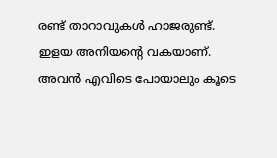രണ്ട് താറാവുകള്‍ ഹാജരുണ്ട്. ഇളയ അനിയന്‍റെ വകയാണ്. അവന്‍ എവിടെ പോയാലും കൂടെ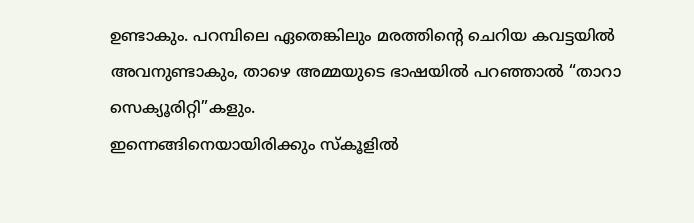ഉണ്ടാകും. പറമ്പിലെ ഏതെങ്കിലും മരത്തിന്‍റെ ചെറിയ കവട്ടയില്‍ അവനുണ്ടാകും, താഴെ അമ്മയുടെ ഭാഷയില്‍ പറഞ്ഞാല്‍ “താറാ സെക്യൂരിറ്റി”കളും.
ഇന്നെങ്ങിനെയായിരിക്കും സ്കൂളില്‍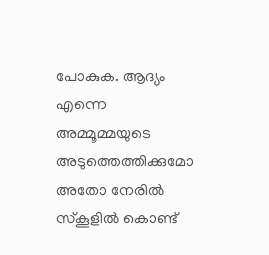പോകുക. ആദ്യം എന്നെ അമ്മൂമ്മയുടെ അടുത്തെത്തിക്കുമോ അതോ നേരില്‍ സ്കൂളില്‍ കൊണ്ട്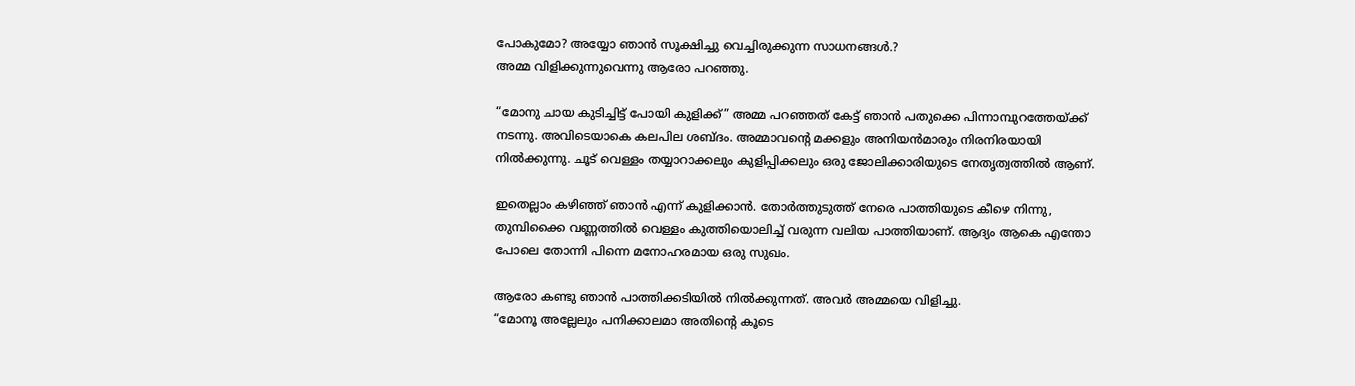പോകുമോ? അയ്യോ ഞാന്‍ സൂക്ഷിച്ചു വെച്ചിരുക്കുന്ന സാധനങ്ങള്‍.?
അമ്മ വിളിക്കുന്നുവെന്നു ആരോ പറഞ്ഞു.

“മോനു ചായ കുടിച്ചിട്ട് പോയി കുളിക്ക്” അമ്മ പറഞ്ഞത് കേട്ട് ഞാന്‍ പതുക്കെ പിന്നാമ്പുറത്തേയ്ക്ക് നടന്നു. അവിടെയാകെ കലപില ശബ്ദം. അമ്മാവന്‍റെ മക്കളും അനിയന്‍മാരും നിരനിരയായി നില്‍ക്കുന്നു. ചൂട് വെള്ളം തയ്യാറാക്കലും കുളിപ്പിക്കലും ഒരു ജോലിക്കാരിയുടെ നേതൃത്വത്തില്‍ ആണ്.

ഇതെല്ലാം കഴിഞ്ഞ് ഞാന്‍ എന്ന് കുളിക്കാന്‍. തോര്‍ത്തുടുത്ത് നേരെ പാത്തിയുടെ കീഴെ നിന്നു, തുമ്പിക്കൈ വണ്ണത്തില്‍ വെള്ളം കുത്തിയൊലിച്ച് വരുന്ന വലിയ പാത്തിയാണ്. ആദ്യം ആകെ എന്തോ പോലെ തോന്നി പിന്നെ മനോഹരമായ ഒരു സുഖം.

ആരോ കണ്ടു ഞാന്‍ പാത്തിക്കടിയില്‍ നില്‍ക്കുന്നത്. അവര്‍ അമ്മയെ വിളിച്ചു.
“മോനൂ അല്ലേലും പനിക്കാലമാ അതിന്‍റെ കൂടെ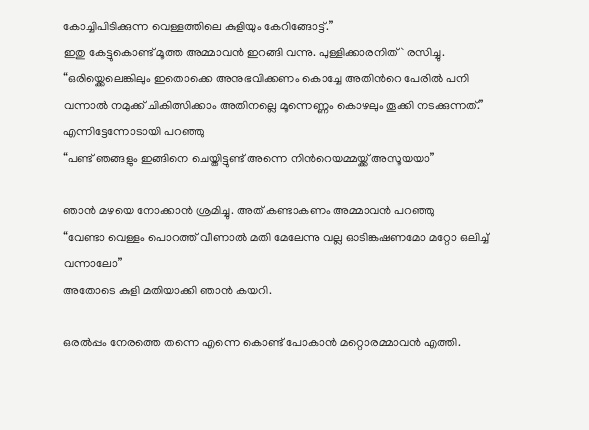കോച്ചിപിടിക്കുന്ന വെള്ളത്തിലെ കുളിയും കേറിങ്ങോട്ട്.”
ഇതു കേട്ടുകൊണ്ട് മൂത്ത അമ്മാവന്‍ ഇറങ്ങി വന്നു. പുള്ളിക്കാരനിത്` രസിച്ചു.
“ഒരിയ്ക്കെലെങ്കിലും ഇതൊക്കെ അനുഭവിക്കണം കൊച്ചേ അതിന്‍റെ പേരില്‍ പനി വന്നാല്‍ നമുക്ക് ചികിത്സിക്കാം അതിനല്ലെ മൂന്നെണ്ണം കൊഴലും തൂക്കി നടക്കുന്നത്.”
എന്നിട്ടേന്നോടായി പറഞ്ഞു
“പണ്ട് ഞങ്ങളും ഇങ്ങിനെ ചെയ്തിട്ടുണ്ട് അന്നെ നിന്‍റെയമ്മയ്ക്ക് അസൂയയാ”

ഞാന്‍ മഴയെ നോക്കാന്‍ ശ്രമിച്ചു. അത് കണ്ടാകണം അമ്മാവന്‍ പറഞ്ഞു
“വേണ്ടാ വെള്ളം പൊറത്ത് വീണാല്‍ മതി മേലേന്നു വല്ല ഓടിങ്കഷണമോ മറ്റോ ഒലിച്ച് വന്നാലോ”
അതോടെ കുളി മതിയാക്കി ഞാന്‍ കയറി.

ഒരല്‍പ്പം നേരത്തെ തന്നെ എന്നെ കൊണ്ട് പോകാന്‍ മറ്റൊരമ്മാവന്‍ എത്തി.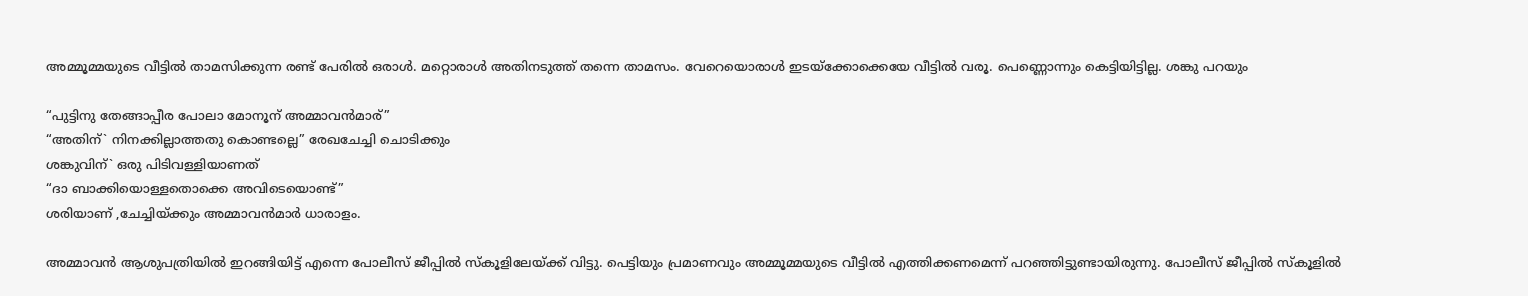അമ്മൂമ്മയുടെ വീട്ടില്‍ താമസിക്കുന്ന രണ്ട് പേരില്‍ ഒരാള്‍. മറ്റൊരാള്‍ അതിനടുത്ത് തന്നെ താമസം. വേറെയൊരാള്‍ ഇടയ്ക്കോക്കെയേ വീട്ടില്‍ വരൂ. പെണ്ണൊന്നും കെട്ടിയിട്ടില്ല. ശങ്കു പറയും

“പുട്ടിനു തേങ്ങാപ്പീര പോലാ മോനൂന് അമ്മാവന്‍മാര്”
“അതിന്` നിനക്കില്ലാത്തതു കൊണ്ടല്ലെ” രേഖചേച്ചി ചൊടിക്കും
ശങ്കുവിന്` ഒരു പിടിവള്ളിയാണത്
“ദാ ബാക്കിയൊള്ളതൊക്കെ അവിടെയൊണ്ട്”
ശരിയാണ് ,ചേച്ചിയ്ക്കും അമ്മാവന്‍മാര്‍ ധാരാളം.

അമ്മാവന്‍ ആശുപത്രിയില്‍ ഇറങ്ങിയിട്ട് എന്നെ പോലീസ് ജീപ്പില്‍ സ്കൂളിലേയ്ക്ക് വിട്ടു. പെട്ടിയും പ്രമാണവും അമ്മൂമ്മയുടെ വീട്ടില്‍ എത്തിക്കണമെന്ന് പറഞ്ഞിട്ടുണ്ടായിരുന്നു. പോലീസ് ജീപ്പില്‍ സ്കൂളില്‍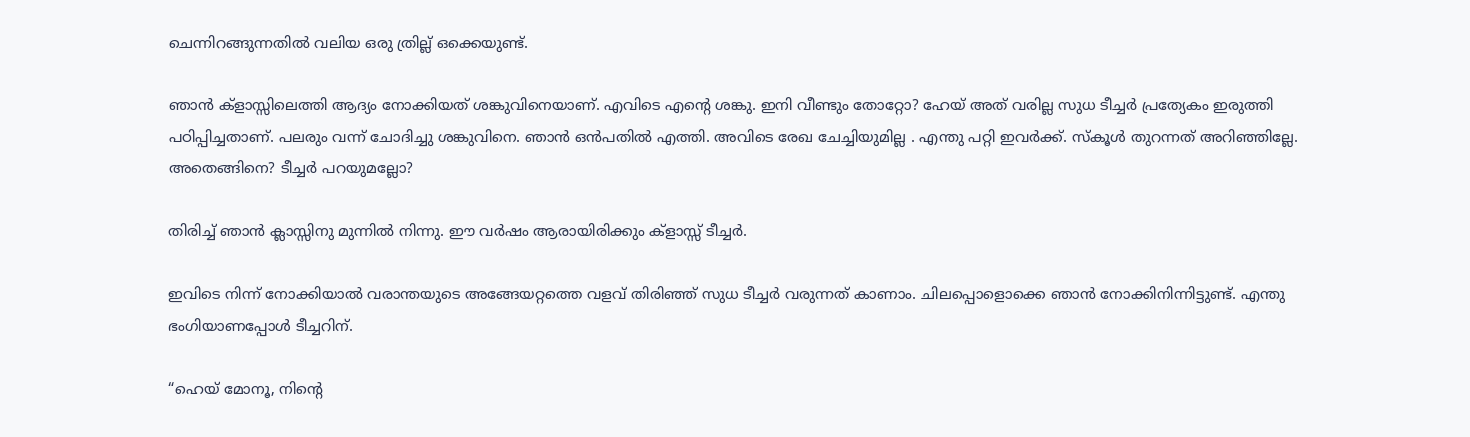ചെന്നിറങ്ങുന്നതില്‍ വലിയ ഒരു ത്രില്ല് ഒക്കെയുണ്ട്.

ഞാന്‍ ക്ളാസ്സിലെത്തി ആദ്യം നോക്കിയത് ശങ്കുവിനെയാണ്. എവിടെ എന്‍റെ ശങ്കു. ഇനി വീണ്ടും തോറ്റോ? ഹേയ് അത് വരില്ല സുധ ടീച്ചര്‍ പ്രത്യേകം ഇരുത്തി പഠിപ്പിച്ചതാണ്. പലരും വന്ന് ചോദിച്ചു ശങ്കുവിനെ. ഞാന്‍ ഒന്‍പതില്‍ എത്തി. അവിടെ രേഖ ചേച്ചിയുമില്ല . എന്തു പറ്റി ഇവര്‍ക്ക്. സ്കൂള്‍ തുറന്നത് അറിഞ്ഞില്ലേ. അതെങ്ങിനെ? ടീച്ചര്‍ പറയുമല്ലോ?

തിരിച്ച് ഞാന്‍ ക്ലാസ്സിനു മുന്നില്‍ നിന്നു. ഈ വര്‍ഷം ആരായിരിക്കും ക്ളാസ്സ് ടീച്ചര്‍.

ഇവിടെ നിന്ന് നോക്കിയാല്‍ വരാന്തയുടെ അങ്ങേയറ്റത്തെ വളവ് തിരിഞ്ഞ് സുധ ടീച്ചര്‍‍ വരുന്നത് കാണാം. ചിലപ്പൊളൊക്കെ ഞാന്‍ നോക്കിനിന്നിട്ടുണ്ട്. എന്തു ഭംഗിയാണപ്പോള്‍ ടീച്ചറിന്.

“ഹെയ് മോനൂ, നിന്‍റെ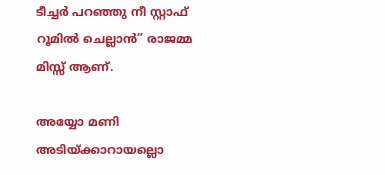ടീച്ചര്‍ പറഞ്ഞു നീ സ്റ്റാഫ് റൂമില്‍ ചെല്ലാന്‍” രാജമ്മ മിസ്സ് ആണ്.

അയ്യോ മണി അടിയ്ക്കാറായല്ലൊ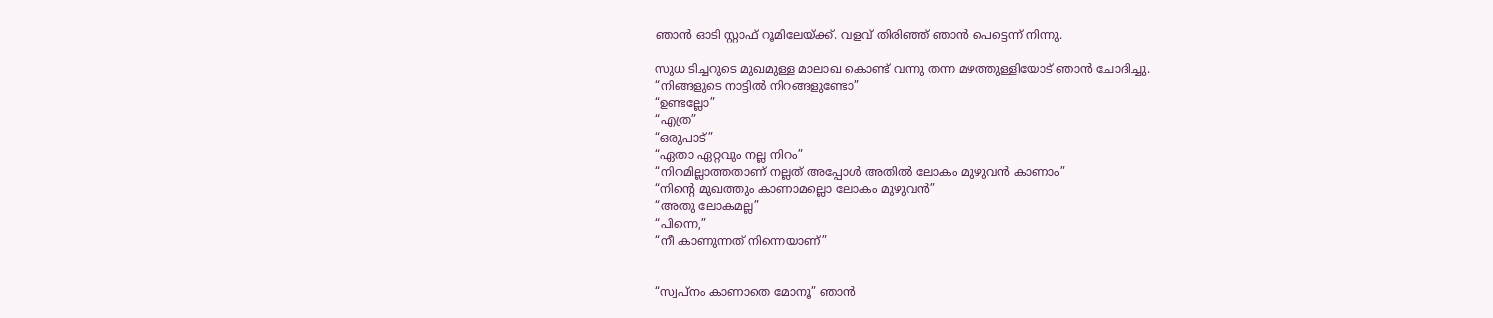ഞാന്‍ ഓടി സ്റ്റാഫ് റൂമിലേയ്ക്ക്. വളവ് തിരിഞ്ഞ് ഞാന്‍ പെട്ടെന്ന് നിന്നു.

സുധ ടിച്ചറുടെ മുഖമുള്ള മാലാഖ കൊണ്ട് വന്നു തന്ന മഴത്തുള്ളിയോട് ഞാന്‍ ചോദിച്ചു.
“നിങ്ങളുടെ നാട്ടില്‍ നിറങ്ങളുണ്ടോ”
“ഉണ്ടല്ലോ”
“എത്ര”
“ഒരുപാട്”
“ഏതാ ഏറ്റവും നല്ല നിറം”
“നിറമില്ലാത്തതാണ് നല്ലത് അപ്പോള്‍ അതില്‍ ലോകം മുഴുവന്‍ കാണാം”
“നിന്‍റെ മുഖത്തും കാണാമല്ലൊ ലോകം മുഴുവന്‍”
“അതു ലോകമല്ല”
“പിന്നെ,”
“നീ കാണുന്നത് നിന്നെയാണ്”


“സ്വപ്നം കാണാതെ മോനൂ” ഞാന്‍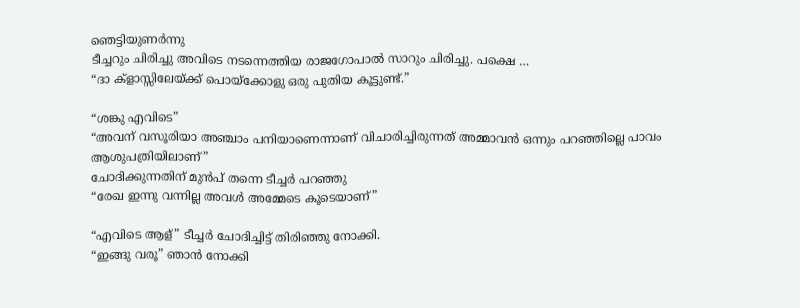ഞെട്ടിയുണര്‍ന്നു
ടീച്ചറും ചിരിച്ചു അവിടെ നടന്നെത്തിയ രാജഗോപാല്‍ സാറും ചിരിച്ചു. പക്ഷെ …
“ദാ ക്ളാസ്സിലേയ്ക്ക് പൊയ്ക്കോളു ഒരു പുതിയ കൂട്ടുണ്ട്.”

“ശങ്കു എവിടെ”
“അവന് വസൂരിയാ അഞ്ചാം പനിയാണെന്നാണ് വിചാരിച്ചിരുന്നത് അമ്മാവന്‍ ഒന്നും പറഞ്ഞില്ലെ പാവം ആശുപത്രിയിലാണ്”
ചോദിക്കുന്നതിന് മുന്‍പ് തന്നെ ടീച്ചര്‍ പറഞ്ഞു
“രേഖ ഇന്നു വന്നില്ല അവള്‍ അമ്മേടെ കൂടെയാണ്”

“എവിടെ ആള്” ടീച്ചര്‍ ചോദിച്ചിട്ട് തിരിഞ്ഞു നോക്കി.
“ഇങ്ങു വരൂ” ഞാന്‍ നോക്കി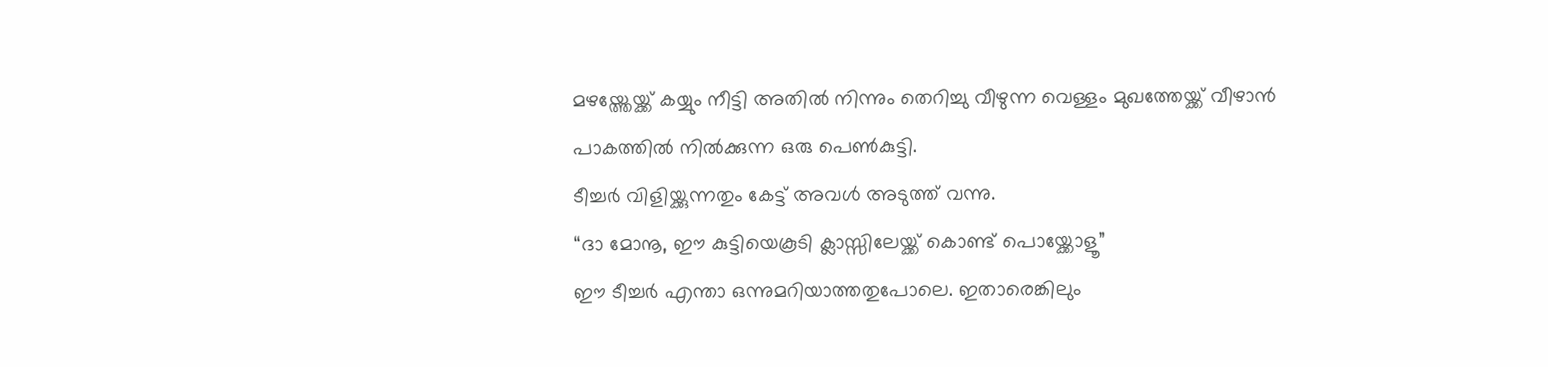മഴയ്ത്തേയ്ക്ക് കയ്യും നീട്ടി അതില്‍ നിന്നും തെറിച്ചു വീഴുന്ന വെള്ളം മുഖത്തേയ്ക്ക് വീഴാന്‍ പാകത്തില്‍ നില്‍ക്കുന്ന ഒരു പെണ്‍കുട്ടി.
ടീച്ചര്‍ വിളിയ്ക്കുന്നതും കേട്ട് അവള്‍ അടുത്ത് വന്നു.
“ദാ മോനൂ, ഈ കുട്ടിയെകൂടി ക്ലാസ്സിലേയ്ക്ക് കൊണ്ട് പൊയ്ക്കോളൂ”
ഈ ടീച്ചര്‍ എന്താ ഒന്നുമറിയാത്തതുപോലെ. ഇതാരെങ്കിലും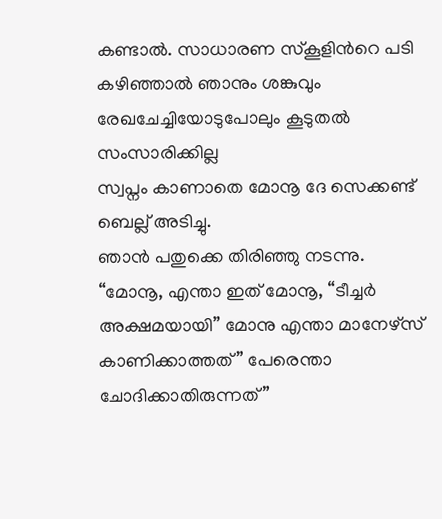കണ്ടാല്‍. സാധാരണ സ്കൂളിന്‍റെ പടി കഴിഞ്ഞാല്‍ ഞാനും ശങ്കുവും രേഖചേച്ചിയോടുപോലും കൂടുതല്‍ സംസാരിക്കില്ല
സ്വപ്നം കാണാതെ മോനൂ ദേ സെക്കണ്ട് ബെല്ല് അടിച്ചു.
ഞാന്‍ പതുക്കെ തിരിഞ്ഞു നടന്നു.
“മോനൂ, എന്താ ഇത് മോനൂ, “ടീച്ചര്‍ അക്ഷമയായി” മോനു എന്താ മാനേഴ്സ് കാണിക്കാത്തത്” പേരെന്താ ചോദിക്കാതിരുന്നത്”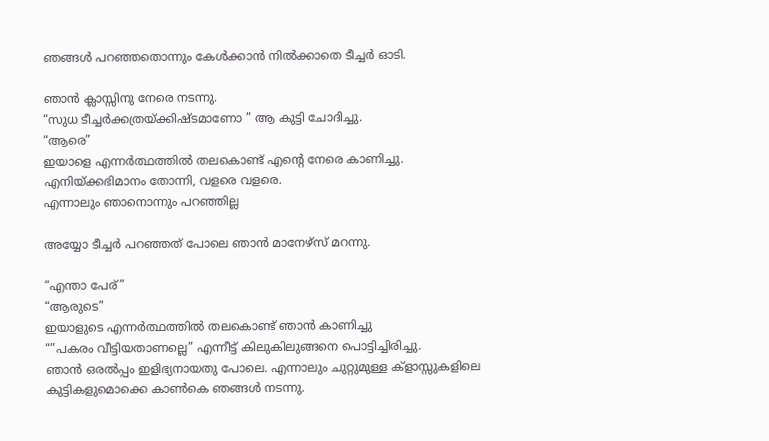ഞങ്ങള്‍ പറഞ്ഞതൊന്നും കേള്‍ക്കാന്‍ നില്‍ക്കാതെ ടീച്ചര്‍ ഓടി.

ഞാന്‍ ക്ലാസ്സിനു നേരെ നടന്നു.
“സുധ ടീച്ചര്‍ക്കത്രയ്ക്കിഷ്ടമാണോ ” ആ കുട്ടി ചോദിച്ചു.
“ആരെ”
ഇയാളെ എന്നര്‍ത്ഥത്തില്‍ തലകൊണ്ട് എന്‍റെ നേരെ കാണിച്ചു.
എനിയ്ക്കഭിമാനം തോന്നി, വളരെ വളരെ.
എന്നാലും ഞാനൊന്നും പറഞ്ഞില്ല

അയ്യോ ടീച്ചര്‍ പറഞ്ഞത് പോലെ ഞാന്‍ മാനേഴ്സ് മറന്നു.

“എന്താ പേര്”
“ആരുടെ”
ഇയാളുടെ എന്നര്‍ത്ഥത്തില്‍ തലകൊണ്ട് ഞാന്‍ കാണിച്ചു
“”പകരം വീട്ടിയതാണല്ലെ” എന്നീട്ട് കിലുകിലുങ്ങനെ പൊട്ടിച്ചിരിച്ചു.
ഞാന്‍ ഒരല്‍പ്പം ഇളിഭ്യനായതു പോലെ. എന്നാലും ചുറ്റുമുള്ള ക്ളാസ്സുകളിലെ കുട്ടികളുമൊക്കെ കാണ്‍കെ ഞങ്ങള്‍ നടന്നു.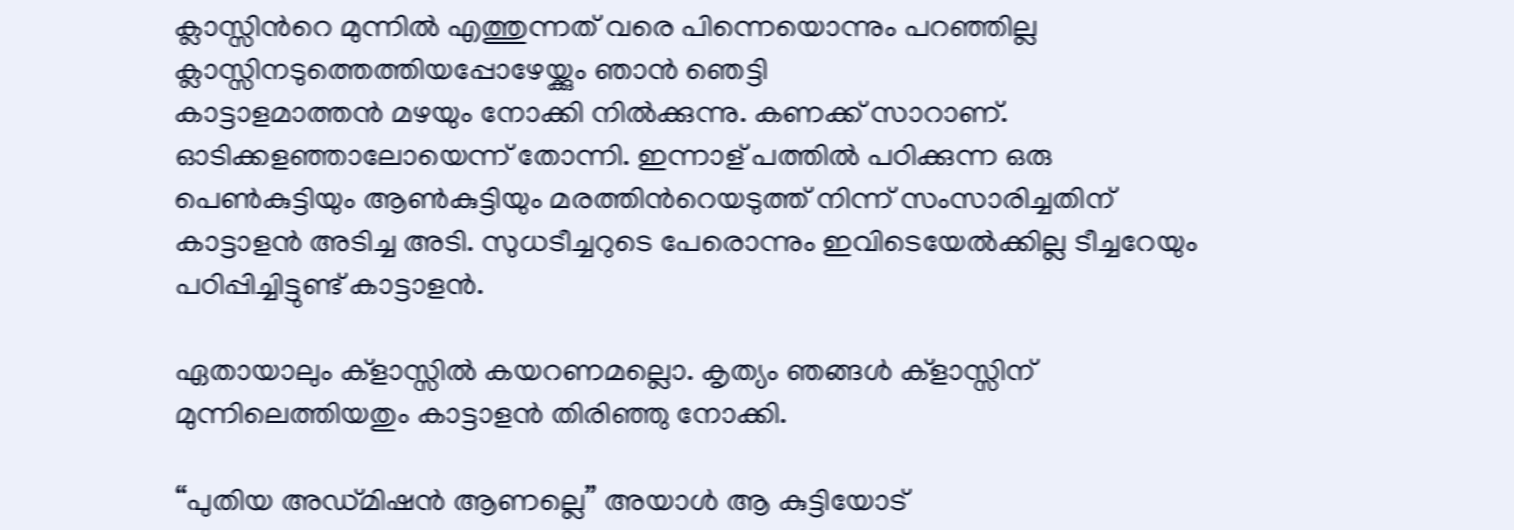ക്ലാസ്സിന്‍റെ മുന്നില്‍ എത്തുന്നത് വരെ പിന്നെയൊന്നും പറഞ്ഞില്ല
ക്ലാസ്സിനടുത്തെത്തിയപ്പോഴേയ്ക്കും ഞാന്‍ ഞെട്ടി
കാട്ടാളമാത്തന്‍ മഴയും നോക്കി നില്‍ക്കുന്നു. കണക്ക് സാറാണ്. ഓടിക്കളഞ്ഞാലോയെന്ന് തോന്നി. ഇന്നാള് പത്തില്‍ പഠിക്കുന്ന ഒരു പെണ്‍കുട്ടിയും ആണ്‍കുട്ടിയും മരത്തിന്‍റെയടുത്ത് നിന്ന് സംസാരിച്ചതിന് കാട്ടാളന്‍ അടിച്ച അടി. സുധടീച്ചറുടെ പേരൊന്നും ഇവിടെയേല്‍ക്കില്ല ടീച്ചറേയും പഠിപ്പിച്ചിട്ടുണ്ട് കാട്ടാളന്‍.

ഏതായാലും ക്ളാസ്സില്‍ കയറണമല്ലൊ. കൃത്യം ഞങ്ങള്‍ ക്ളാസ്സിന് മുന്നിലെത്തിയതും കാട്ടാളന്‍ തിരിഞ്ഞു നോക്കി.

“പുതിയ അഡ്മിഷന്‍ ആണല്ലെ” അയാള്‍ ആ കുട്ടിയോട്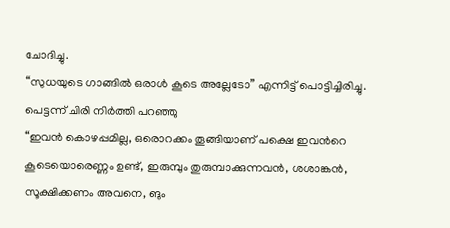ചോദിച്ചു.
“സുധയുടെ ഗാങ്ങില്‍ ഒരാള്‍ കൂടെ അല്ലേടോ” എന്നിട്ട് പൊട്ടിച്ചിരിച്ചു.
പെട്ടന്ന് ചിരി നിര്‍ത്തി പറഞ്ഞു
“ഇവന്‍ കൊഴപ്പമില്ല, ഒരൊറക്കം തൂങ്ങിയാണ് പക്ഷെ ഇവന്‍റെ കൂടെയൊരെണ്ണം ഉണ്ട്, ഇരുമ്പും തുരുമ്പാക്കുന്നവന്‍, ശശാങ്കന്‍, സൂക്ഷിക്കണം അവനെ, ങും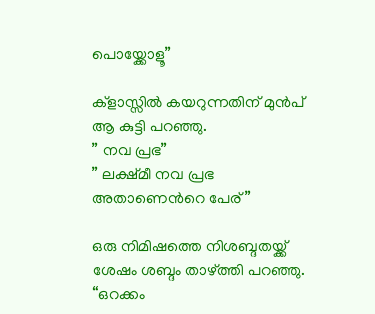പൊയ്ക്കോളൂ”

ക്ളാസ്സില്‍ കയറുന്നതിന് മുന്‍പ് ആ കുട്ടി പറഞ്ഞു.
” നവ പ്രഭ”
” ലക്ഷ്മീ നവ പ്രഭ അതാണെന്‍റെ പേര്”

ഒരു നിമിഷത്തെ നിശബ്ദതയ്ക്ക് ശേഷം ശബ്ദം താഴ്ത്തി പറഞ്ഞു.
“ഒറക്കം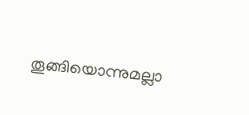തൂങ്ങിയൊന്നുമല്ലാ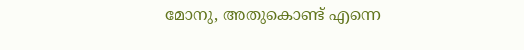മോനു, അതുകൊണ്ട് എന്നെ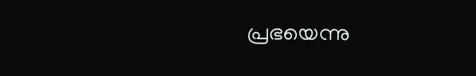പ്രഭയെന്നു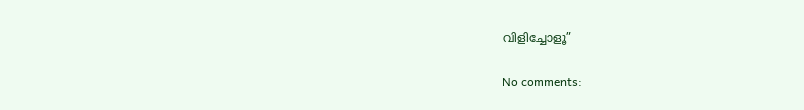വിളിച്ചോളൂ”

No comments: